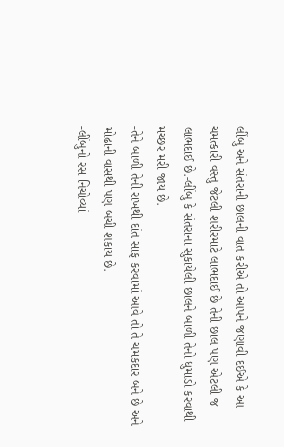લીંબુ અને સંતરાની છાલની વાત કરીએ તો આપને જણાવી દઈએ કે આ ચમત્કારી વસ્તુ જેટલી શરીરમાટે લાભદાઈ છે તેની છાલ પણ એટલી જ લાભદાઈ છે.-લીંબુ કે સંતરાના સુકાયેલી છાલને બાળી તેનો ધુમાડો કરવાથી મચ્છર મરી જાય છે.
-તેને બાળી તેની રાખથી દાંત સાફ કરવામાં આવે તો તે ચમકદાર બને છે અને મોઢાની વાસથી પણ બચી શકાય છે.
-લીંબુનો રસ નિચોવ્યાં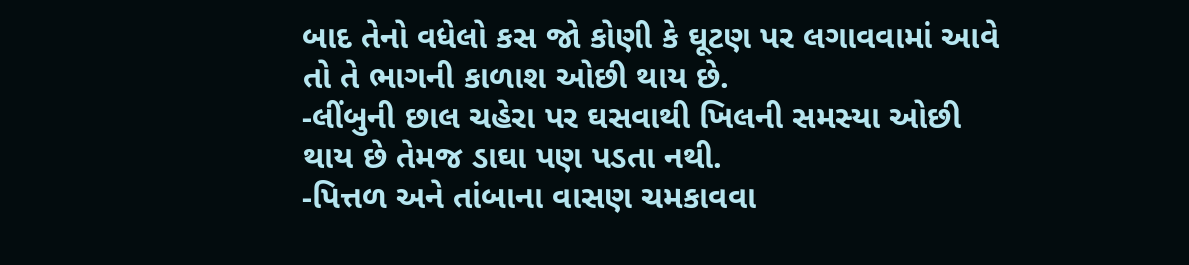બાદ તેનો વધેલો કસ જો કોણી કે ઘૂટણ પર લગાવવામાં આવે તો તે ભાગની કાળાશ ઓછી થાય છે.
-લીંબુની છાલ ચહેરા પર ઘસવાથી ખિલની સમસ્યા ઓછી થાય છે તેમજ ડાઘા પણ પડતા નથી.
-પિત્તળ અને તાંબાના વાસણ ચમકાવવા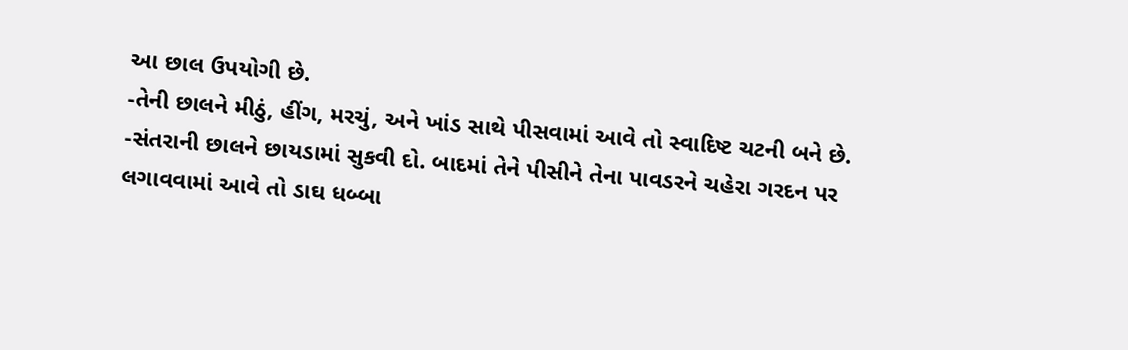આ છાલ ઉપયોગી છે.
-તેની છાલને મીઠું, હીંગ, મરચું, અને ખાંડ સાથે પીસવામાં આવે તો સ્વાદિષ્ટ ચટની બને છે.
-સંતરાની છાલને છાયડામાં સુકવી દો. બાદમાં તેને પીસીને તેના પાવડરને ચહેરા ગરદન પર લગાવવામાં આવે તો ડાઘ ધબ્બા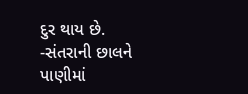દુર થાય છે.
-સંતરાની છાલને પાણીમાં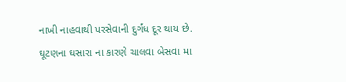નાખી નાહવાથી પરસેવાની દુર્ગંધ દૂર થાય છે.
ઘૂટણના ઘસારા ના કારણે ચાલવા બેસવા મા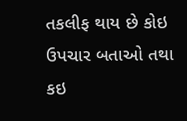તકલીફ થાય છે કોઇ ઉપચાર બતાઓ તથા કઇ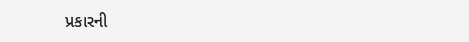પ્રકારની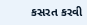કસરત કરવી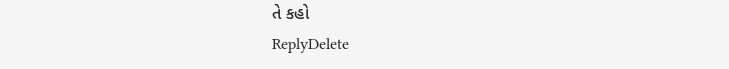તે કહો
ReplyDelete